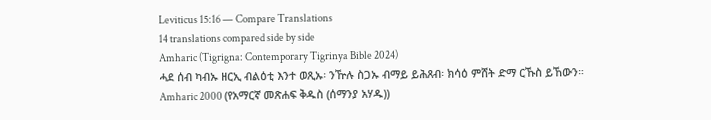Leviticus 15:16 — Compare Translations
14 translations compared side by side
Amharic (Tigrigna: Contemporary Tigrinya Bible 2024)
ሓደ ሰብ ካብኡ ዘርኢ ብልዕቲ እንተ ወጺኡ፡ ንዅሉ ስጋኡ ብማይ ይሕጸብ፡ ክሳዕ ምሸት ድማ ርኹስ ይኸውን።
Amharic 2000 (የአማርኛ መጽሐፍ ቅዱስ (ሰማንያ አሃዱ))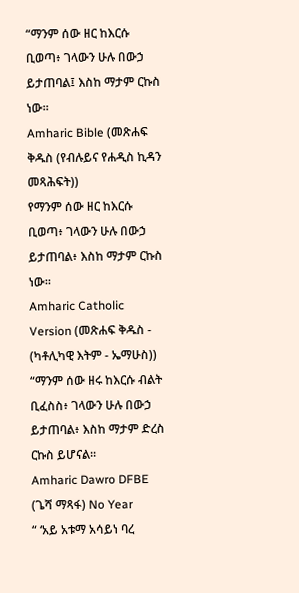“ማንም ሰው ዘር ከእርሱ ቢወጣ፥ ገላውን ሁሉ በውኃ ይታጠባል፤ እስከ ማታም ርኩስ ነው።
Amharic Bible (መጽሐፍ ቅዱስ (የብሉይና የሐዲስ ኪዳን መጻሕፍት))
የማንም ሰው ዘር ከእርሱ ቢወጣ፥ ገላውን ሁሉ በውኃ ይታጠባል፥ እስከ ማታም ርኩስ ነው።
Amharic Catholic Version (መጽሐፍ ቅዱስ - (ካቶሊካዊ እትም - ኤማሁስ))
“ማንም ሰው ዘሩ ከእርሱ ብልት ቢፈስስ፥ ገላውን ሁሉ በውኃ ይታጠባል፥ እስከ ማታም ድረስ ርኩስ ይሆናል።
Amharic Dawro DFBE (ጌሻ ማጻፋ) No Year
“ ‘አይ አቱማ አሳይነ ባረ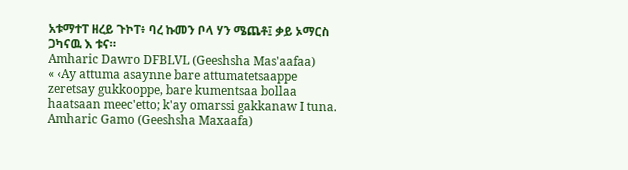አቱማተፐ ዘረይ ጉኮፐ፥ ባረ ኩመን ቦላ ሃን ሜጨቶ፤ ቃይ ኦማርስ ጋካናዉ እ ቱና።
Amharic Dawro DFBLVL (Geeshsha Mas'aafaa)
« ‹Ay attuma asaynne bare attumatetsaappe zeretsay gukkooppe, bare kumentsaa bollaa haatsaan meec'etto; k'ay omarssi gakkanaw I tuna.
Amharic Gamo (Geeshsha Maxaafa)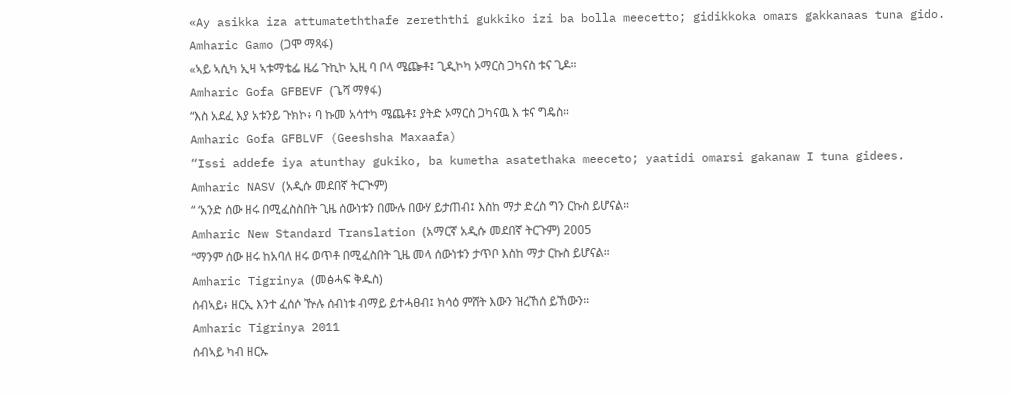«Ay asikka iza attumateththafe zereththi gukkiko izi ba bolla meecetto; gidikkoka omars gakkanaas tuna gido.
Amharic Gamo (ጋሞ ማጻፋ)
«ኣይ ኣሲካ ኢዛ ኣቱማቴፌ ዜሬ ጉኪኮ ኢዚ ባ ቦላ ሜጬቶ፤ ጊዲኮካ ኦማርስ ጋካናስ ቱና ጊዶ።
Amharic Gofa GFBEVF (ጌሻ ማፃፋ)
“እስ አደፈ እያ አቱንይ ጉክኮ፥ ባ ኩመ አሳተካ ሜጨቶ፤ ያትድ ኦማርስ ጋካናዉ እ ቱና ግዴስ።
Amharic Gofa GFBLVF (Geeshsha Maxaafa)
“Issi addefe iya atunthay gukiko, ba kumetha asatethaka meeceto; yaatidi omarsi gakanaw I tuna gidees.
Amharic NASV (አዲሱ መደበኛ ትርጒም)
“ ‘አንድ ሰው ዘሩ በሚፈስስበት ጊዜ ሰውነቱን በሙሉ በውሃ ይታጠብ፤ እስከ ማታ ድረስ ግን ርኩስ ይሆናል።
Amharic New Standard Translation (አማርኛ አዲሱ መደበኛ ትርጉም) 2005
“ማንም ሰው ዘሩ ከአባለ ዘሩ ወጥቶ በሚፈስበት ጊዜ መላ ሰውነቱን ታጥቦ እስከ ማታ ርኩስ ይሆናል።
Amharic Tigrinya (መፅሓፍ ቅዱስ)
ሰብኣይ፥ ዘርኢ እንተ ፈሰሶ ዅሉ ሰብነቱ ብማይ ይተሓፀብ፤ ክሳዕ ምሸት እውን ዝረኸሰ ይኸውን።
Amharic Tigrinya 2011
ሰብኣይ ካብ ዘርኡ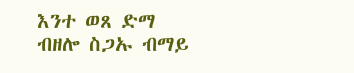እንተ ወጸ ድማ ብዘሎ ስጋኡ ብማይ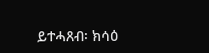ይተሓጸብ፡ ክሳዕ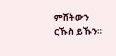ምሸትውን ርኹስ ይኹን።